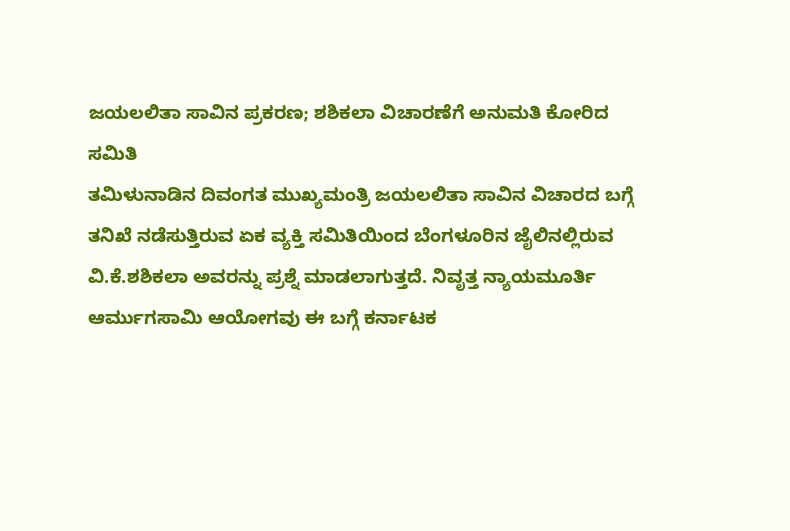ಜಯಲಲಿತಾ ಸಾವಿನ ಪ್ರಕರಣ; ಶಶಿಕಲಾ ವಿಚಾರಣೆಗೆ ಅನುಮತಿ ಕೋರಿದ ಸಮಿತಿ
ತಮಿಳುನಾಡಿನ ದಿವಂಗತ ಮುಖ್ಯಮಂತ್ರಿ ಜಯಲಲಿತಾ ಸಾವಿನ ವಿಚಾರದ ಬಗ್ಗೆ ತನಿಖೆ ನಡೆಸುತ್ತಿರುವ ಏಕ ವ್ಯಕ್ತಿ ಸಮಿತಿಯಿಂದ ಬೆಂಗಳೂರಿನ ಜೈಲಿನಲ್ಲಿರುವ ವಿ.ಕೆ.ಶಶಿಕಲಾ ಅವರನ್ನು ಪ್ರಶ್ನೆ ಮಾಡಲಾಗುತ್ತದೆ. ನಿವೃತ್ತ ನ್ಯಾಯಮೂರ್ತಿ ಆರ್ಮುಗಸಾಮಿ ಆಯೋಗವು ಈ ಬಗ್ಗೆ ಕರ್ನಾಟಕ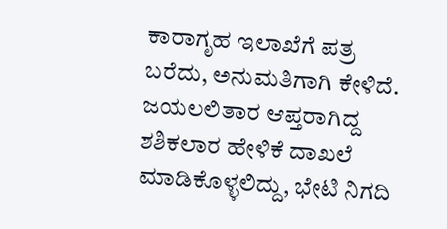ಕಾರಾಗೃಹ ಇಲಾಖೆಗೆ ಪತ್ರ ಬರೆದು, ಅನುಮತಿಗಾಗಿ ಕೇಳಿದೆ.
ಜಯಲಲಿತಾರ ಆಪ್ತರಾಗಿದ್ದ ಶಶಿಕಲಾರ ಹೇಳಿಕೆ ದಾಖಲೆ ಮಾಡಿಕೊಳ್ಳಲಿದ್ದು, ಭೇಟಿ ನಿಗದಿ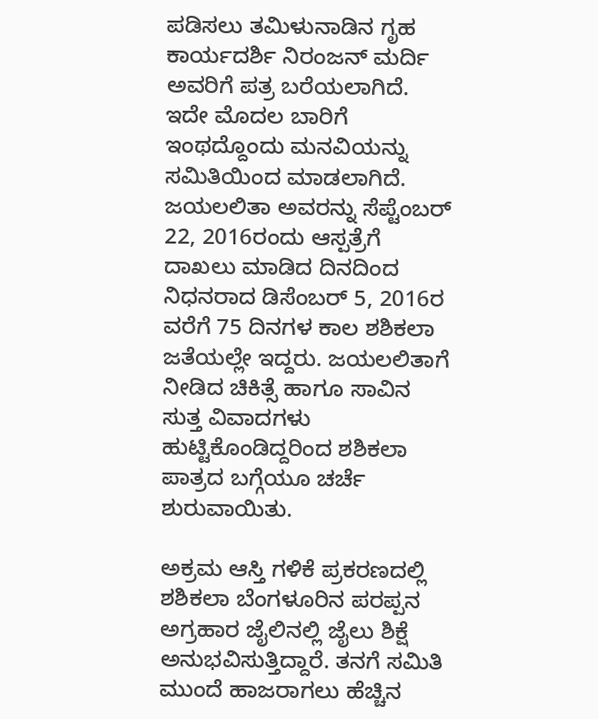ಪಡಿಸಲು ತಮಿಳುನಾಡಿನ ಗೃಹ ಕಾರ್ಯದರ್ಶಿ ನಿರಂಜನ್ ಮರ್ದಿ ಅವರಿಗೆ ಪತ್ರ ಬರೆಯಲಾಗಿದೆ. ಇದೇ ಮೊದಲ ಬಾರಿಗೆ ಇಂಥದ್ದೊಂದು ಮನವಿಯನ್ನು ಸಮಿತಿಯಿಂದ ಮಾಡಲಾಗಿದೆ.
ಜಯಲಲಿತಾ ಅವರನ್ನು ಸೆಪ್ಟೆಂಬರ್ 22, 2016ರಂದು ಆಸ್ಪತ್ರೆಗೆ ದಾಖಲು ಮಾಡಿದ ದಿನದಿಂದ ನಿಧನರಾದ ಡಿಸೆಂಬರ್ 5, 2016ರ ವರೆಗೆ 75 ದಿನಗಳ ಕಾಲ ಶಶಿಕಲಾ ಜತೆಯಲ್ಲೇ ಇದ್ದರು. ಜಯಲಲಿತಾಗೆ ನೀಡಿದ ಚಿಕಿತ್ಸೆ ಹಾಗೂ ಸಾವಿನ ಸುತ್ತ ವಿವಾದಗಳು ಹುಟ್ಟಿಕೊಂಡಿದ್ದರಿಂದ ಶಶಿಕಲಾ ಪಾತ್ರದ ಬಗ್ಗೆಯೂ ಚರ್ಚೆ ಶುರುವಾಯಿತು.

ಅಕ್ರಮ ಆಸ್ತಿ ಗಳಿಕೆ ಪ್ರಕರಣದಲ್ಲಿ ಶಶಿಕಲಾ ಬೆಂಗಳೂರಿನ ಪರಪ್ಪನ ಅಗ್ರಹಾರ ಜೈಲಿನಲ್ಲಿ ಜೈಲು ಶಿಕ್ಷೆ ಅನುಭವಿಸುತ್ತಿದ್ದಾರೆ. ತನಗೆ ಸಮಿತಿ ಮುಂದೆ ಹಾಜರಾಗಲು ಹೆಚ್ಚಿನ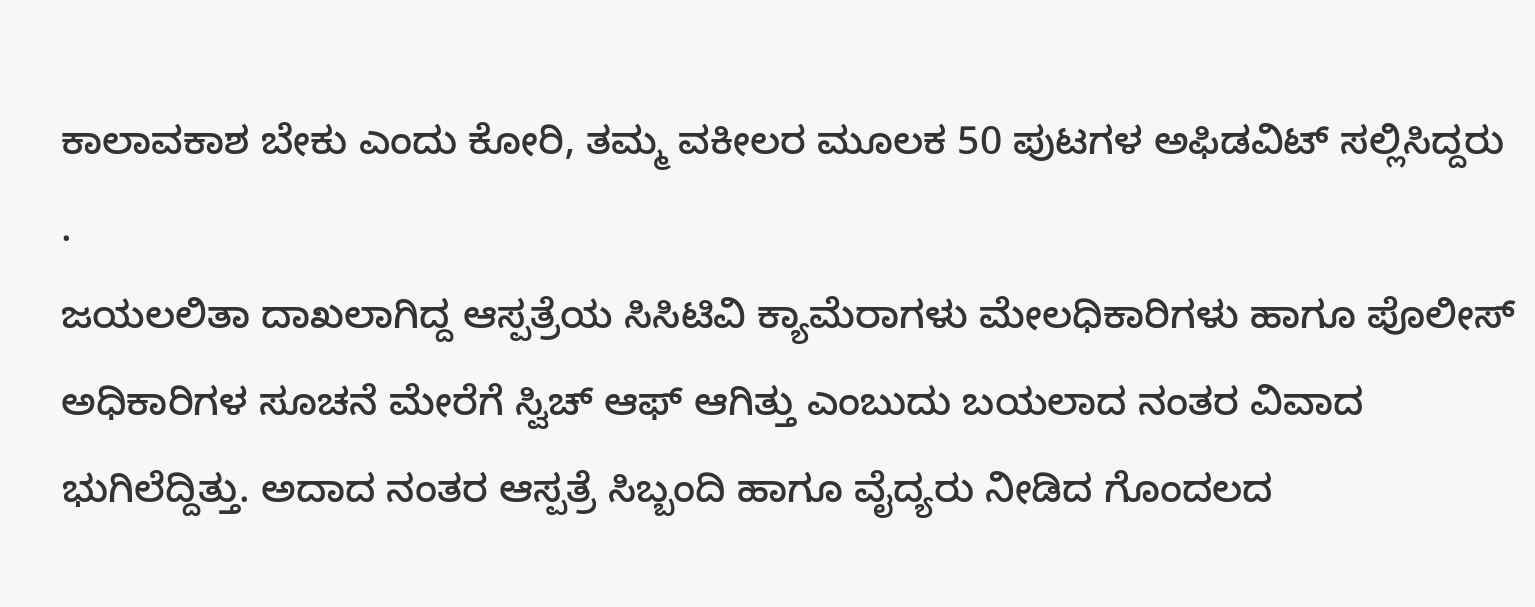ಕಾಲಾವಕಾಶ ಬೇಕು ಎಂದು ಕೋರಿ, ತಮ್ಮ ವಕೀಲರ ಮೂಲಕ 50 ಪುಟಗಳ ಅಫಿಡವಿಟ್ ಸಲ್ಲಿಸಿದ್ದರು .
ಜಯಲಲಿತಾ ದಾಖಲಾಗಿದ್ದ ಆಸ್ಪತ್ರೆಯ ಸಿಸಿಟಿವಿ ಕ್ಯಾಮೆರಾಗಳು ಮೇಲಧಿಕಾರಿಗಳು ಹಾಗೂ ಪೊಲೀಸ್ ಅಧಿಕಾರಿಗಳ ಸೂಚನೆ ಮೇರೆಗೆ ಸ್ವಿಚ್ ಆಫ್ ಆಗಿತ್ತು ಎಂಬುದು ಬಯಲಾದ ನಂತರ ವಿವಾದ ಭುಗಿಲೆದ್ದಿತ್ತು. ಅದಾದ ನಂತರ ಆಸ್ಪತ್ರೆ ಸಿಬ್ಬಂದಿ ಹಾಗೂ ವೈದ್ಯರು ನೀಡಿದ ಗೊಂದಲದ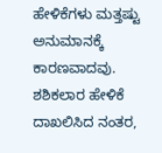ಹೇಳಿಕೆಗಳು ಮತ್ತಷ್ಟು ಅನುಮಾನಕ್ಕೆ ಕಾರಣವಾದವು.
ಶಶಿಕಲಾರ ಹೇಳಿಕೆ ದಾಖಲಿಸಿದ ನಂತರ,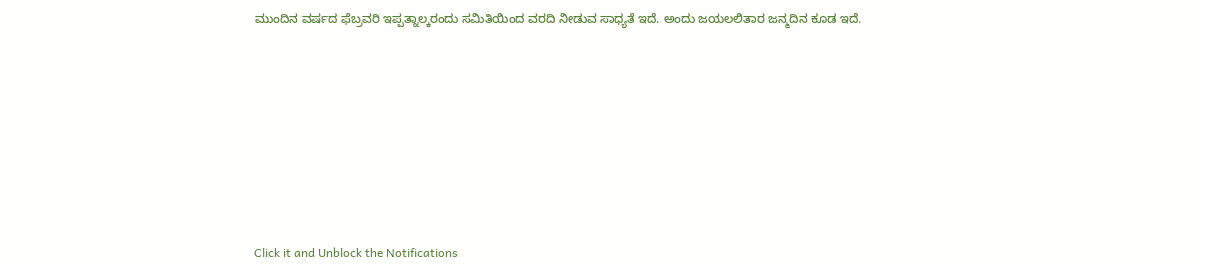ಮುಂದಿನ ವರ್ಷದ ಫೆಬ್ರವರಿ ಇಪ್ಪತ್ನಾಲ್ಕರಂದು ಸಮಿತಿಯಿಂದ ವರದಿ ನೀಡುವ ಸಾಧ್ಯತೆ ಇದೆ. ಅಂದು ಜಯಲಲಿತಾರ ಜನ್ಮದಿನ ಕೂಡ ಇದೆ.












Click it and Unblock the Notifications